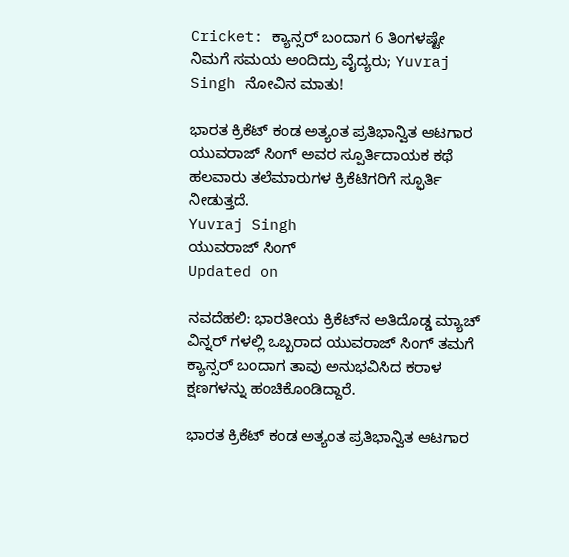Cricket: ಕ್ಯಾನ್ಸರ್ ಬಂದಾಗ 6 ತಿಂಗಳಷ್ಟೇ ನಿಮಗೆ ಸಮಯ ಅಂದಿದ್ರು ವೈದ್ಯರು; Yuvraj Singh ನೋವಿನ ಮಾತು!

ಭಾರತ ಕ್ರಿಕೆಟ್ ಕಂಡ ಅತ್ಯಂತ ಪ್ರತಿಭಾನ್ವಿತ ಆಟಗಾರ ಯುವರಾಜ್ ಸಿಂಗ್ ಅವರ ಸ್ಪೂರ್ತಿದಾಯಕ ಕಥೆ ಹಲವಾರು ತಲೆಮಾರುಗಳ ಕ್ರಿಕೆಟಿಗರಿಗೆ ಸ್ಫೂರ್ತಿ ನೀಡುತ್ತದೆ.
Yuvraj Singh
ಯುವರಾಜ್ ಸಿಂಗ್
Updated on

ನವದೆಹಲಿ: ಭಾರತೀಯ ಕ್ರಿಕೆಟ್‌ನ ಅತಿದೊಡ್ಡ ಮ್ಯಾಚ್ ವಿನ್ನರ್ ಗಳಲ್ಲಿ ಒಬ್ಬರಾದ ಯುವರಾಜ್ ಸಿಂಗ್ ತಮಗೆ ಕ್ಯಾನ್ಸರ್ ಬಂದಾಗ ತಾವು ಅನುಭವಿಸಿದ ಕರಾಳ ಕ್ಷಣಗಳನ್ನು ಹಂಚಿಕೊಂಡಿದ್ದಾರೆ.

ಭಾರತ ಕ್ರಿಕೆಟ್ ಕಂಡ ಅತ್ಯಂತ ಪ್ರತಿಭಾನ್ವಿತ ಆಟಗಾರ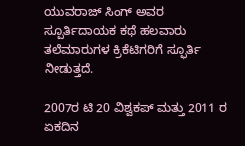ಯುವರಾಜ್ ಸಿಂಗ್ ಅವರ ಸ್ಪೂರ್ತಿದಾಯಕ ಕಥೆ ಹಲವಾರು ತಲೆಮಾರುಗಳ ಕ್ರಿಕೆಟಿಗರಿಗೆ ಸ್ಫೂರ್ತಿ ನೀಡುತ್ತದೆ.

2007ರ ಟಿ 20 ವಿಶ್ವಕಪ್ ಮತ್ತು 2011 ರ ಏಕದಿನ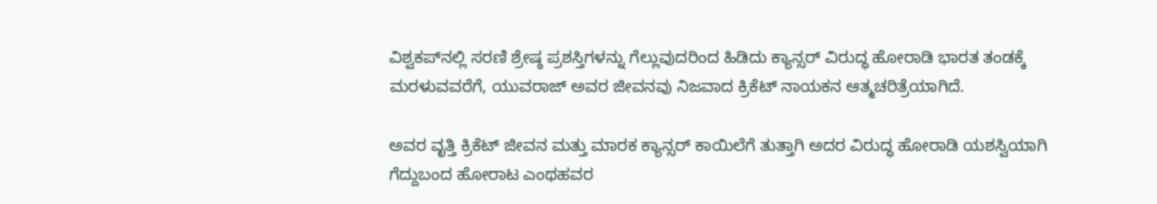ವಿಶ್ವಕಪ್‌ನಲ್ಲಿ ಸರಣಿ ಶ್ರೇಷ್ಠ ಪ್ರಶಸ್ತಿಗಳನ್ನು ಗೆಲ್ಲುವುದರಿಂದ ಹಿಡಿದು ಕ್ಯಾನ್ಸರ್ ವಿರುದ್ಧ ಹೋರಾಡಿ ಭಾರತ ತಂಡಕ್ಕೆ ಮರಳುವವರೆಗೆ, ಯುವರಾಜ್ ಅವರ ಜೀವನವು ನಿಜವಾದ ಕ್ರಿಕೆಟ್ ನಾಯಕನ ಆತ್ಮಚರಿತ್ರೆಯಾಗಿದೆ.

ಅವರ ವೃತ್ತಿ ಕ್ರಿಕೆಟ್ ಜೀವನ ಮತ್ತು ಮಾರಕ ಕ್ಯಾನ್ಸರ್ ಕಾಯಿಲೆಗೆ ತುತ್ತಾಗಿ ಅದರ ವಿರುದ್ಧ ಹೋರಾಡಿ ಯಶಸ್ವಿಯಾಗಿ ಗೆದ್ದುಬಂದ ಹೋರಾಟ ಎಂಥಹವರ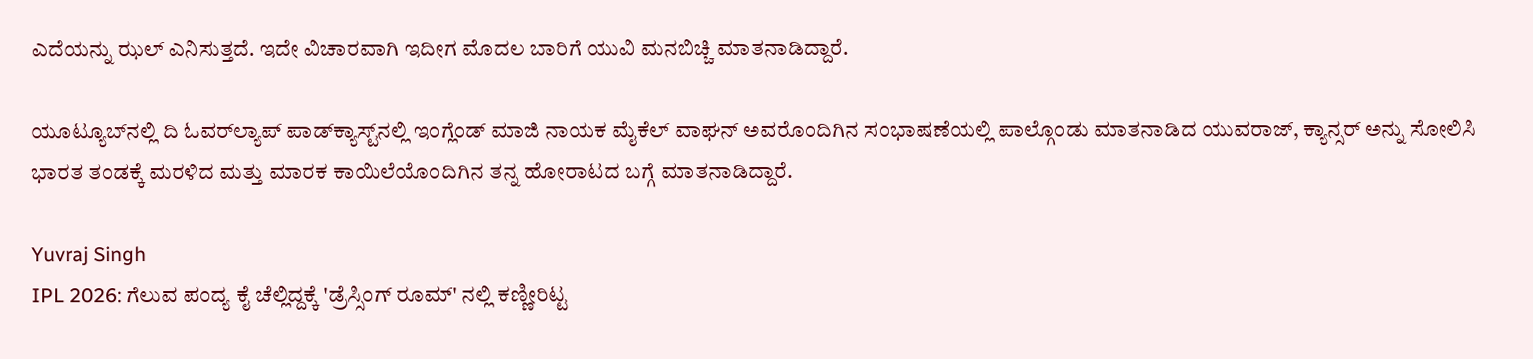ಎದೆಯನ್ನು ಝಲ್ ಎನಿಸುತ್ತದೆ. ಇದೇ ವಿಚಾರವಾಗಿ ಇದೀಗ ಮೊದಲ ಬಾರಿಗೆ ಯುವಿ ಮನಬಿಚ್ಚಿ ಮಾತನಾಡಿದ್ದಾರೆ.

ಯೂಟ್ಯೂಬ್‌ನಲ್ಲಿ ದಿ ಓವರ್‌ಲ್ಯಾಪ್ ಪಾಡ್‌ಕ್ಯಾಸ್ಟ್‌ನಲ್ಲಿ ಇಂಗ್ಲೆಂಡ್ ಮಾಜಿ ನಾಯಕ ಮೈಕೆಲ್ ವಾಘನ್ ಅವರೊಂದಿಗಿನ ಸಂಭಾಷಣೆಯಲ್ಲಿ ಪಾಲ್ಗೊಂಡು ಮಾತನಾಡಿದ ಯುವರಾಜ್, ಕ್ಯಾನ್ಸರ್ ಅನ್ನು ಸೋಲಿಸಿ ಭಾರತ ತಂಡಕ್ಕೆ ಮರಳಿದ ಮತ್ತು ಮಾರಕ ಕಾಯಿಲೆಯೊಂದಿಗಿನ ತನ್ನ ಹೋರಾಟದ ಬಗ್ಗೆ ಮಾತನಾಡಿದ್ದಾರೆ.

Yuvraj Singh
IPL 2026: ಗೆಲುವ ಪಂದ್ಯ ಕೈ ಚೆಲ್ಲಿದ್ದಕ್ಕೆ 'ಡ್ರೆಸ್ಸಿಂಗ್ ರೂಮ್' ನಲ್ಲಿ ಕಣ್ಣೀರಿಟ್ಟ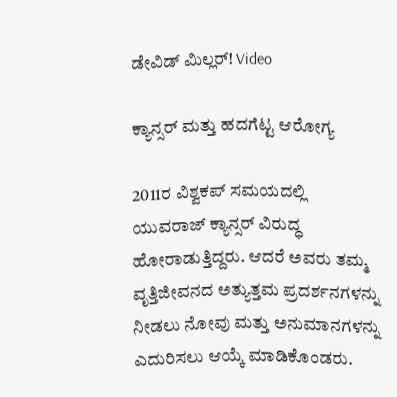ಡೇವಿಡ್ ಮಿಲ್ಲರ್! Video

ಕ್ಯಾನ್ಸರ್ ಮತ್ತು ಹದಗೆಟ್ಟ ಆರೋಗ್ಯ

2011ರ ವಿಶ್ವಕಪ್ ಸಮಯದಲ್ಲಿ ಯುವರಾಜ್ ಕ್ಯಾನ್ಸರ್ ವಿರುದ್ಧ ಹೋರಾಡುತ್ತಿದ್ದರು. ಆದರೆ ಅವರು ತಮ್ಮ ವೃತ್ತಿಜೀವನದ ಅತ್ಯುತ್ತಮ ಪ್ರದರ್ಶನಗಳನ್ನು ನೀಡಲು ನೋವು ಮತ್ತು ಅನುಮಾನಗಳನ್ನು ಎದುರಿಸಲು ಆಯ್ಕೆ ಮಾಡಿಕೊಂಡರು.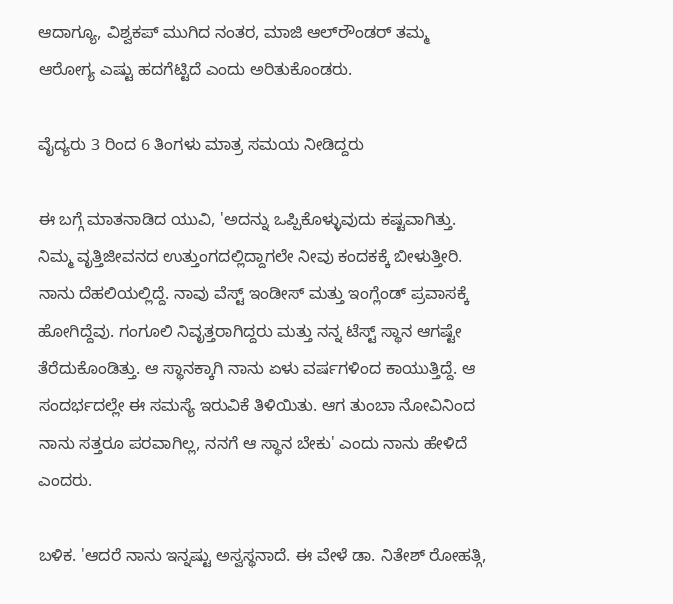ಆದಾಗ್ಯೂ, ವಿಶ್ವಕಪ್ ಮುಗಿದ ನಂತರ, ಮಾಜಿ ಆಲ್‌ರೌಂಡರ್ ತಮ್ಮ ಆರೋಗ್ಯ ಎಷ್ಟು ಹದಗೆಟ್ಟಿದೆ ಎಂದು ಅರಿತುಕೊಂಡರು.

ವೈದ್ಯರು 3 ರಿಂದ 6 ತಿಂಗಳು ಮಾತ್ರ ಸಮಯ ನೀಡಿದ್ದರು

ಈ ಬಗ್ಗೆ ಮಾತನಾಡಿದ ಯುವಿ, 'ಅದನ್ನು ಒಪ್ಪಿಕೊಳ್ಳುವುದು ಕಷ್ಟವಾಗಿತ್ತು. ನಿಮ್ಮ ವೃತ್ತಿಜೀವನದ ಉತ್ತುಂಗದಲ್ಲಿದ್ದಾಗಲೇ ನೀವು ಕಂದಕಕ್ಕೆ ಬೀಳುತ್ತೀರಿ. ನಾನು ದೆಹಲಿಯಲ್ಲಿದ್ದೆ. ನಾವು ವೆಸ್ಟ್ ಇಂಡೀಸ್ ಮತ್ತು ಇಂಗ್ಲೆಂಡ್ ಪ್ರವಾಸಕ್ಕೆ ಹೋಗಿದ್ದೆವು. ಗಂಗೂಲಿ ನಿವೃತ್ತರಾಗಿದ್ದರು ಮತ್ತು ನನ್ನ ಟೆಸ್ಟ್ ಸ್ಥಾನ ಆಗಷ್ಟೇ ತೆರೆದುಕೊಂಡಿತ್ತು. ಆ ಸ್ಥಾನಕ್ಕಾಗಿ ನಾನು ಏಳು ವರ್ಷಗಳಿಂದ ಕಾಯುತ್ತಿದ್ದೆ. ಆ ಸಂದರ್ಭದಲ್ಲೇ ಈ ಸಮಸ್ಯೆ ಇರುವಿಕೆ ತಿಳಿಯಿತು. ಆಗ ತುಂಬಾ ನೋವಿನಿಂದ ನಾನು ಸತ್ತರೂ ಪರವಾಗಿಲ್ಲ, ನನಗೆ ಆ ಸ್ಥಾನ ಬೇಕು' ಎಂದು ನಾನು ಹೇಳಿದೆ ಎಂದರು.

ಬಳಿಕ. 'ಆದರೆ ನಾನು ಇನ್ನಷ್ಟು ಅಸ್ವಸ್ಥನಾದೆ. ಈ ವೇಳೆ ಡಾ. ನಿತೇಶ್ ರೋಹತ್ಗಿ,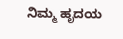ನಿಮ್ಮ ಹೃದಯ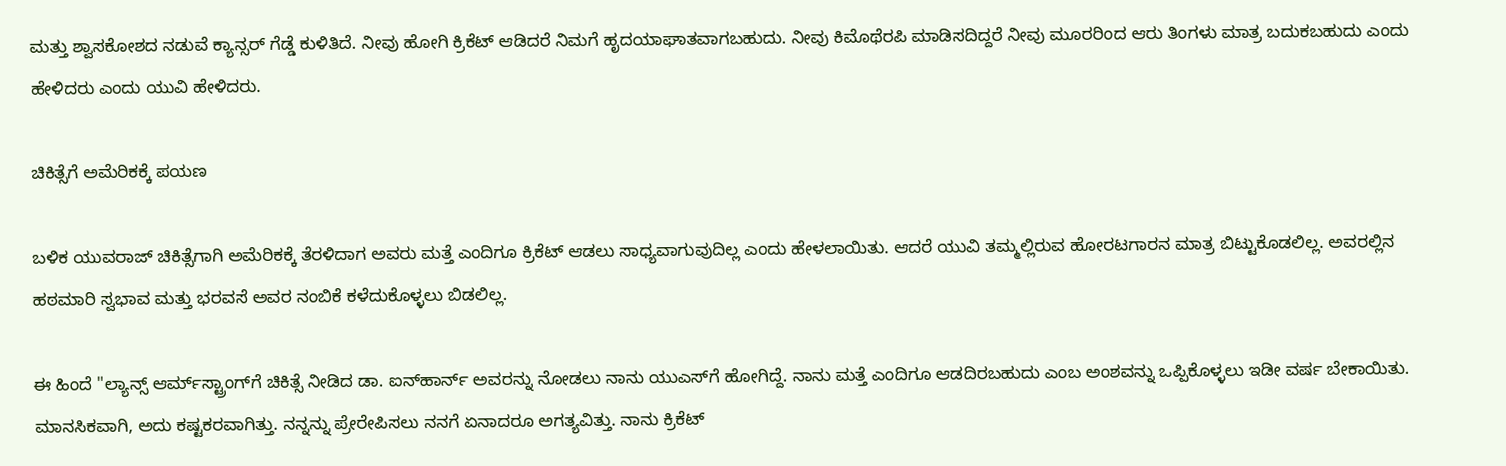ಮತ್ತು ಶ್ವಾಸಕೋಶದ ನಡುವೆ ಕ್ಯಾನ್ಸರ್ ಗೆಡ್ಡೆ ಕುಳಿತಿದೆ. ನೀವು ಹೋಗಿ ಕ್ರಿಕೆಟ್ ಆಡಿದರೆ ನಿಮಗೆ ಹೃದಯಾಘಾತವಾಗಬಹುದು. ನೀವು ಕಿಮೊಥೆರಪಿ ಮಾಡಿಸದಿದ್ದರೆ ನೀವು ಮೂರರಿಂದ ಆರು ತಿಂಗಳು ಮಾತ್ರ ಬದುಕಬಹುದು ಎಂದು ಹೇಳಿದರು ಎಂದು ಯುವಿ ಹೇಳಿದರು.

ಚಿಕಿತ್ಸೆಗೆ ಅಮೆರಿಕಕ್ಕೆ ಪಯಣ

ಬಳಿಕ ಯುವರಾಜ್ ಚಿಕಿತ್ಸೆಗಾಗಿ ಅಮೆರಿಕಕ್ಕೆ ತೆರಳಿದಾಗ ಅವರು ಮತ್ತೆ ಎಂದಿಗೂ ಕ್ರಿಕೆಟ್ ಆಡಲು ಸಾಧ್ಯವಾಗುವುದಿಲ್ಲ ಎಂದು ಹೇಳಲಾಯಿತು. ಆದರೆ ಯುವಿ ತಮ್ಮಲ್ಲಿರುವ ಹೋರಟಗಾರನ ಮಾತ್ರ ಬಿಟ್ಟುಕೊಡಲಿಲ್ಲ. ಅವರಲ್ಲಿನ ಹಠಮಾರಿ ಸ್ವಭಾವ ಮತ್ತು ಭರವಸೆ ಅವರ ನಂಬಿಕೆ ಕಳೆದುಕೊಳ್ಳಲು ಬಿಡಲಿಲ್ಲ.

ಈ ಹಿಂದೆ "ಲ್ಯಾನ್ಸ್ ಆರ್ಮ್‌ಸ್ಟ್ರಾಂಗ್‌ಗೆ ಚಿಕಿತ್ಸೆ ನೀಡಿದ ಡಾ. ಐನ್‌ಹಾರ್ನ್ ಅವರನ್ನು ನೋಡಲು ನಾನು ಯುಎಸ್‌ಗೆ ಹೋಗಿದ್ದೆ. ನಾನು ಮತ್ತೆ ಎಂದಿಗೂ ಆಡದಿರಬಹುದು ಎಂಬ ಅಂಶವನ್ನು ಒಪ್ಪಿಕೊಳ್ಳಲು ಇಡೀ ವರ್ಷ ಬೇಕಾಯಿತು. ಮಾನಸಿಕವಾಗಿ, ಅದು ಕಷ್ಟಕರವಾಗಿತ್ತು. ನನ್ನನ್ನು ಪ್ರೇರೇಪಿಸಲು ನನಗೆ ಏನಾದರೂ ಅಗತ್ಯವಿತ್ತು. ನಾನು ಕ್ರಿಕೆಟ್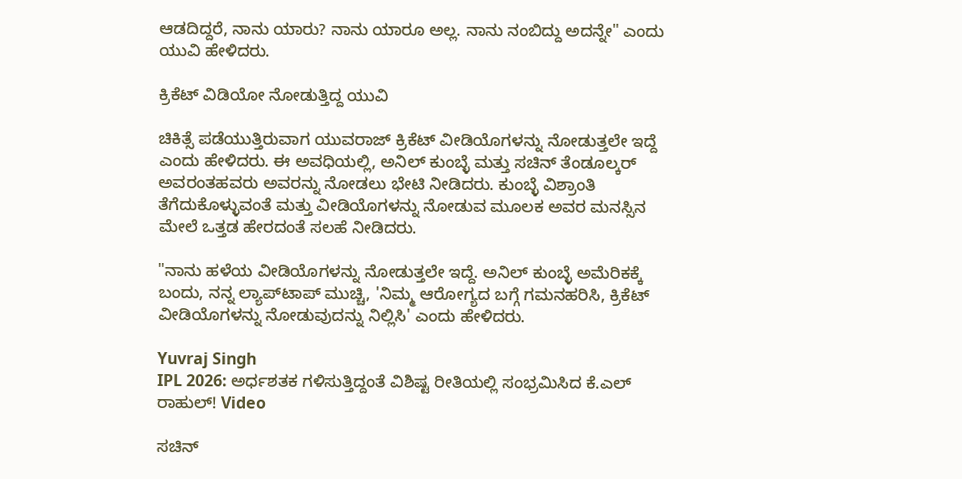ಆಡದಿದ್ದರೆ, ನಾನು ಯಾರು? ನಾನು ಯಾರೂ ಅಲ್ಲ. ನಾನು ನಂಬಿದ್ದು ಅದನ್ನೇ" ಎಂದು ಯುವಿ ಹೇಳಿದರು.

ಕ್ರಿಕೆಟ್ ವಿಡಿಯೋ ನೋಡುತ್ತಿದ್ದ ಯುವಿ

ಚಿಕಿತ್ಸೆ ಪಡೆಯುತ್ತಿರುವಾಗ ಯುವರಾಜ್ ಕ್ರಿಕೆಟ್ ವೀಡಿಯೊಗಳನ್ನು ನೋಡುತ್ತಲೇ ಇದ್ದೆ ಎಂದು ಹೇಳಿದರು. ಈ ಅವಧಿಯಲ್ಲಿ, ಅನಿಲ್ ಕುಂಬ್ಳೆ ಮತ್ತು ಸಚಿನ್ ತೆಂಡೂಲ್ಕರ್ ಅವರಂತಹವರು ಅವರನ್ನು ನೋಡಲು ಭೇಟಿ ನೀಡಿದರು. ಕುಂಬ್ಳೆ ವಿಶ್ರಾಂತಿ ತೆಗೆದುಕೊಳ್ಳುವಂತೆ ಮತ್ತು ವೀಡಿಯೊಗಳನ್ನು ನೋಡುವ ಮೂಲಕ ಅವರ ಮನಸ್ಸಿನ ಮೇಲೆ ಒತ್ತಡ ಹೇರದಂತೆ ಸಲಹೆ ನೀಡಿದರು.

"ನಾನು ಹಳೆಯ ವೀಡಿಯೊಗಳನ್ನು ನೋಡುತ್ತಲೇ ಇದ್ದೆ. ಅನಿಲ್ ಕುಂಬ್ಳೆ ಅಮೆರಿಕಕ್ಕೆ ಬಂದು, ನನ್ನ ಲ್ಯಾಪ್‌ಟಾಪ್ ಮುಚ್ಚಿ, 'ನಿಮ್ಮ ಆರೋಗ್ಯದ ಬಗ್ಗೆ ಗಮನಹರಿಸಿ, ಕ್ರಿಕೆಟ್ ವೀಡಿಯೊಗಳನ್ನು ನೋಡುವುದನ್ನು ನಿಲ್ಲಿಸಿ' ಎಂದು ಹೇಳಿದರು.

Yuvraj Singh
IPL 2026: ಅರ್ಧಶತಕ ಗಳಿಸುತ್ತಿದ್ದಂತೆ ವಿಶಿಷ್ಟ ರೀತಿಯಲ್ಲಿ ಸಂಭ್ರಮಿಸಿದ ಕೆ.ಎಲ್ ರಾಹುಲ್! Video

ಸಚಿನ್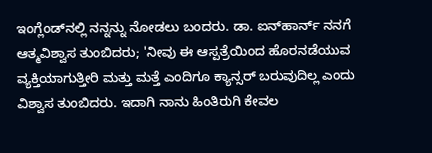ಇಂಗ್ಲೆಂಡ್‌ನಲ್ಲಿ ನನ್ನನ್ನು ನೋಡಲು ಬಂದರು. ಡಾ. ಐನ್‌ಹಾರ್ನ್ ನನಗೆ ಆತ್ಮವಿಶ್ವಾಸ ತುಂಬಿದರು; 'ನೀವು ಈ ಆಸ್ಪತ್ರೆಯಿಂದ ಹೊರನಡೆಯುವ ವ್ಯಕ್ತಿಯಾಗುತ್ತೀರಿ ಮತ್ತು ಮತ್ತೆ ಎಂದಿಗೂ ಕ್ಯಾನ್ಸರ್ ಬರುವುದಿಲ್ಲ ಎಂದು ವಿಶ್ವಾಸ ತುಂಬಿದರು. ಇದಾಗಿ ನಾನು ಹಿಂತಿರುಗಿ ಕೇವಲ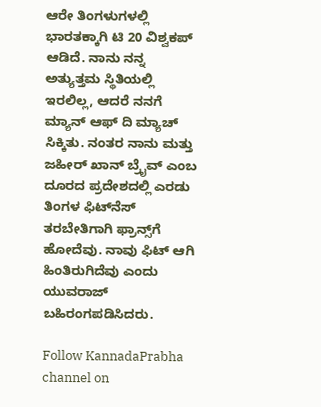ಆರೇ ತಿಂಗಳುಗಳಲ್ಲಿ ಭಾರತಕ್ಕಾಗಿ ಟಿ 20 ವಿಶ್ವಕಪ್ ಆಡಿದೆ. ನಾನು ನನ್ನ ಅತ್ಯುತ್ತಮ ಸ್ಥಿತಿಯಲ್ಲಿ ಇರಲಿಲ್ಲ, ಆದರೆ ನನಗೆ ಮ್ಯಾನ್ ಆಫ್ ದಿ ಮ್ಯಾಚ್ ಸಿಕ್ಕಿತು. ನಂತರ ನಾನು ಮತ್ತು ಜಹೀರ್ ಖಾನ್ ಬ್ರೈವ್ ಎಂಬ ದೂರದ ಪ್ರದೇಶದಲ್ಲಿ ಎರಡು ತಿಂಗಳ ಫಿಟ್‌ನೆಸ್ ತರಬೇತಿಗಾಗಿ ಫ್ರಾನ್ಸ್‌ಗೆ ಹೋದೆವು. ನಾವು ಫಿಟ್ ಆಗಿ ಹಿಂತಿರುಗಿದೆವು ಎಂದು ಯುವರಾಜ್ ಬಹಿರಂಗಪಡಿಸಿದರು.

Follow KannadaPrabha channel on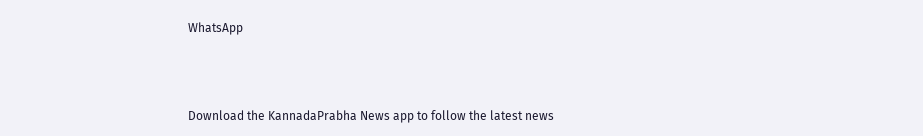WhatsApp



Download the KannadaPrabha News app to follow the latest news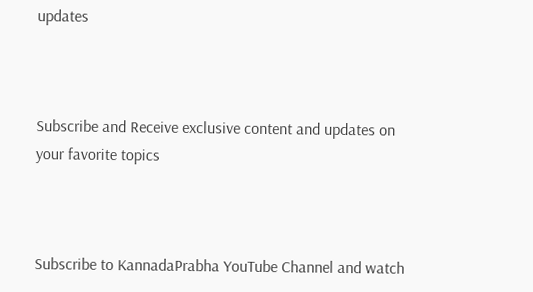updates



Subscribe and Receive exclusive content and updates on your favorite topics



Subscribe to KannadaPrabha YouTube Channel and watch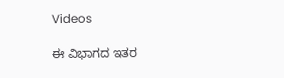Videos

ಈ ವಿಭಾಗದ ಇತರ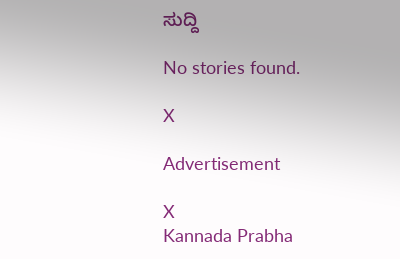ಸುದ್ದಿ

No stories found.

X

Advertisement

X
Kannada Prabha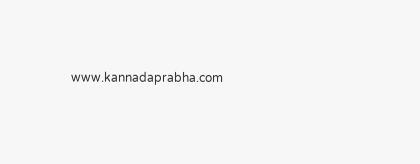www.kannadaprabha.com